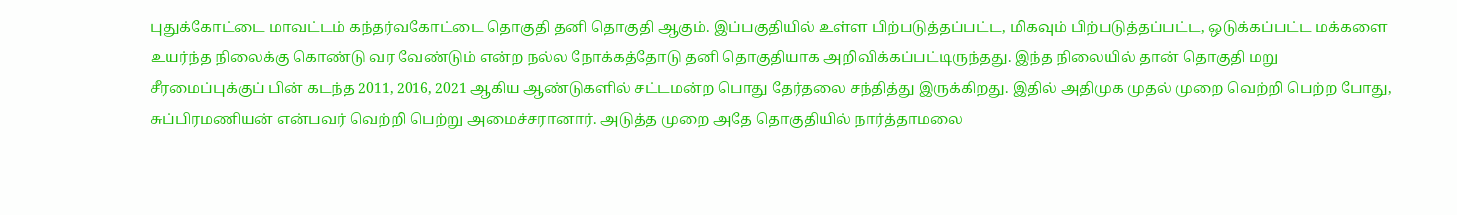புதுக்கோட்டை மாவட்டம் கந்தர்வகோட்டை தொகுதி தனி தொகுதி ஆகும். இப்பகுதியில் உள்ள பிற்படுத்தப்பட்ட, மிகவும் பிற்படுத்தப்பட்ட, ஒடுக்கப்பட்ட மக்களை உயர்ந்த நிலைக்கு கொண்டு வர வேண்டும் என்ற நல்ல நோக்கத்தோடு தனி தொகுதியாக அறிவிக்கப்பட்டிருந்தது. இந்த நிலையில் தான் தொகுதி மறு சீரமைப்புக்குப் பின் கடந்த 2011, 2016, 2021 ஆகிய ஆண்டுகளில் சட்டமன்ற பொது தேர்தலை சந்தித்து இருக்கிறது. இதில் அதிமுக முதல் முறை வெற்றி பெற்ற போது, சுப்பிரமணியன் என்பவர் வெற்றி பெற்று அமைச்சரானார். அடுத்த முறை அதே தொகுதியில் நார்த்தாமலை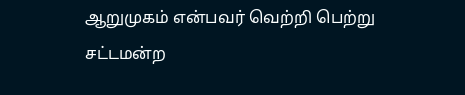ஆறுமுகம் என்பவர் வெற்றி பெற்று சட்டமன்ற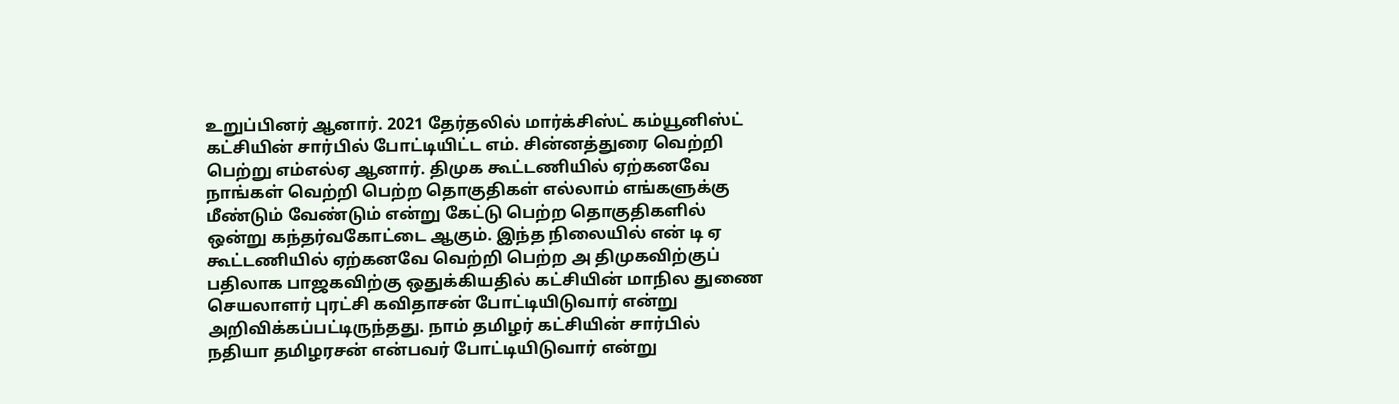உறுப்பினர் ஆனார். 2021 தேர்தலில் மார்க்சிஸ்ட் கம்யூனிஸ்ட் கட்சியின் சார்பில் போட்டியிட்ட எம். சின்னத்துரை வெற்றி பெற்று எம்எல்ஏ ஆனார். திமுக கூட்டணியில் ஏற்கனவே நாங்கள் வெற்றி பெற்ற தொகுதிகள் எல்லாம் எங்களுக்கு மீண்டும் வேண்டும் என்று கேட்டு பெற்ற தொகுதிகளில் ஒன்று கந்தர்வகோட்டை ஆகும். இந்த நிலையில் என் டி ஏ கூட்டணியில் ஏற்கனவே வெற்றி பெற்ற அ திமுகவிற்குப் பதிலாக பாஜகவிற்கு ஒதுக்கியதில் கட்சியின் மாநில துணை செயலாளர் புரட்சி கவிதாசன் போட்டியிடுவார் என்று அறிவிக்கப்பட்டிருந்தது. நாம் தமிழர் கட்சியின் சார்பில் நதியா தமிழரசன் என்பவர் போட்டியிடுவார் என்று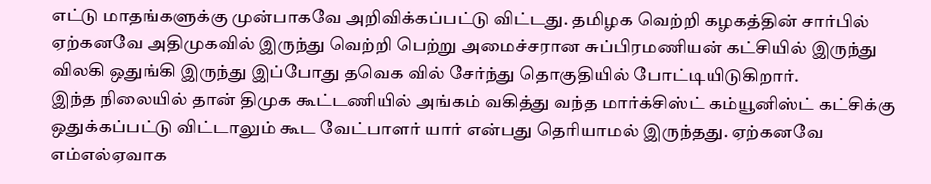எட்டு மாதங்களுக்கு முன்பாகவே அறிவிக்கப்பட்டு விட்டது. தமிழக வெற்றி கழகத்தின் சார்பில் ஏற்கனவே அதிமுகவில் இருந்து வெற்றி பெற்று அமைச்சரான சுப்பிரமணியன் கட்சியில் இருந்து விலகி ஒதுங்கி இருந்து இப்போது தவெக வில் சேர்ந்து தொகுதியில் போட்டியிடுகிறார்.
இந்த நிலையில் தான் திமுக கூட்டணியில் அங்கம் வகித்து வந்த மார்க்சிஸ்ட் கம்யூனிஸ்ட் கட்சிக்கு ஒதுக்கப்பட்டு விட்டாலும் கூட வேட்பாளர் யார் என்பது தெரியாமல் இருந்தது. ஏற்கனவே எம்எல்ஏவாக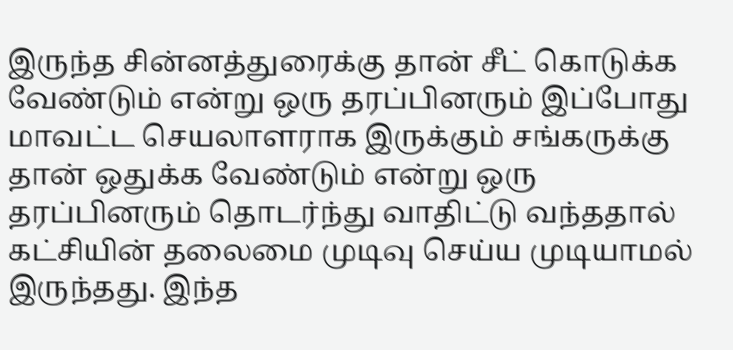இருந்த சின்னத்துரைக்கு தான் சீட் கொடுக்க வேண்டும் என்று ஒரு தரப்பினரும் இப்போது மாவட்ட செயலாளராக இருக்கும் சங்கருக்கு தான் ஒதுக்க வேண்டும் என்று ஒரு தரப்பினரும் தொடர்ந்து வாதிட்டு வந்ததால் கட்சியின் தலைமை முடிவு செய்ய முடியாமல் இருந்தது. இந்த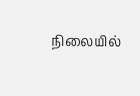நிலையில்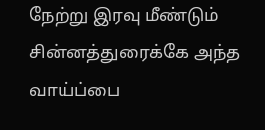நேற்று இரவு மீண்டும் சின்னத்துரைக்கே அந்த வாய்ப்பை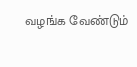வழங்க வேண்டும்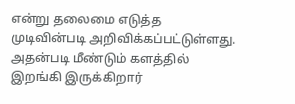என்று தலைமை எடுத்த முடிவின்படி அறிவிக்கப்பட்டுள்ளது. அதன்படி மீண்டும் களத்தில் இறங்கி இருக்கிறார்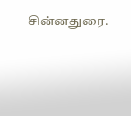சின்னதுரை.